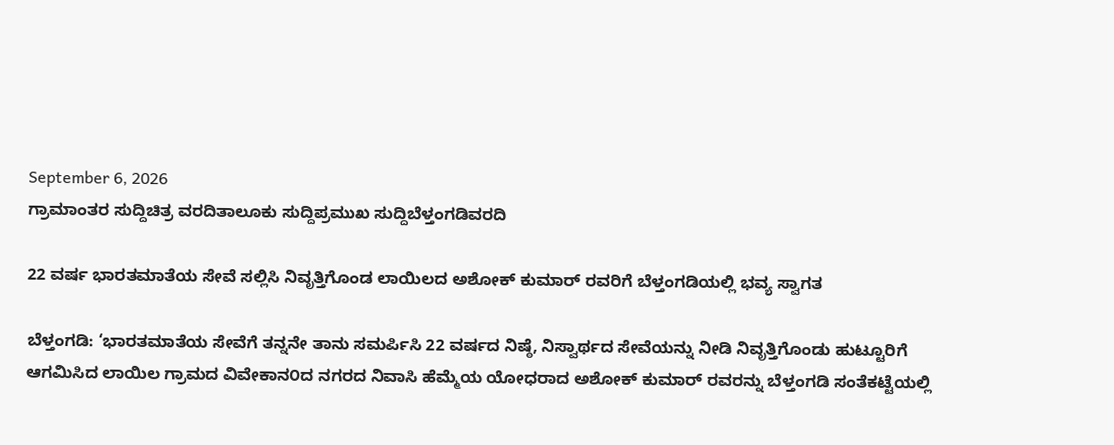September 6, 2026
ಗ್ರಾಮಾಂತರ ಸುದ್ದಿಚಿತ್ರ ವರದಿತಾಲೂಕು ಸುದ್ದಿಪ್ರಮುಖ ಸುದ್ದಿಬೆಳ್ತಂಗಡಿವರದಿ

22 ವರ್ಷ ಭಾರತಮಾತೆಯ ಸೇವೆ ಸಲ್ಲಿಸಿ ನಿವೃತ್ತಿಗೊಂಡ ಲಾಯಿಲದ ಅಶೋಕ್ ಕುಮಾರ್ ರವರಿಗೆ ಬೆಳ್ತಂಗಡಿಯಲ್ಲಿ ಭವ್ಯ ಸ್ವಾಗತ

ಬೆಳ್ತಂಗಡಿ: ‘ಭಾರತಮಾತೆಯ ಸೇವೆಗೆ ತನ್ನನೇ ತಾನು ಸಮರ್ಪಿಸಿ 22 ವರ್ಷದ ನಿಷ್ಠೆ, ನಿಸ್ವಾರ್ಥದ ಸೇವೆಯನ್ನು ನೀಡಿ ನಿವೃತ್ತಿಗೊಂಡು ಹುಟ್ಟೂರಿಗೆ ಆಗಮಿಸಿದ ಲಾಯಿಲ ಗ್ರಾಮದ ವಿವೇಕಾನ೦ದ ನಗರದ ನಿವಾಸಿ ಹೆಮ್ಮೆಯ ಯೋಧರಾದ ಅಶೋಕ್ ಕುಮಾರ್ ರವರನ್ನು ಬೆಳ್ತಂಗಡಿ ಸಂತೆಕಟ್ಟೆಯಲ್ಲಿ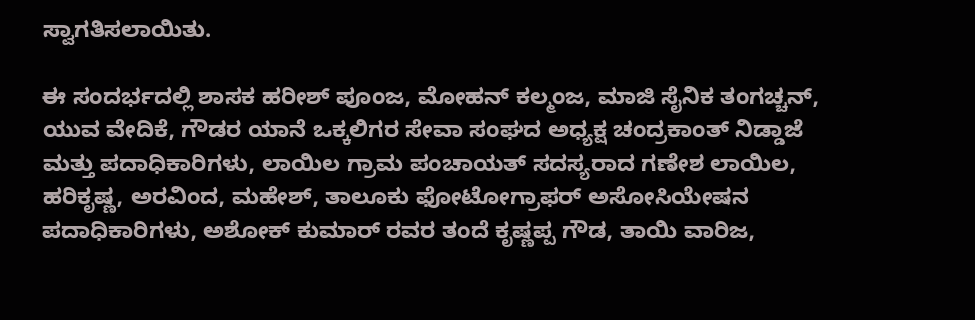ಸ್ವಾಗತಿಸಲಾಯಿತು.

ಈ ಸಂದರ್ಭದಲ್ಲಿ ಶಾಸಕ ಹರೀಶ್ ಪೂಂಜ, ಮೋಹನ್ ಕಲ್ಮಂಜ, ಮಾಜಿ ಸೈನಿಕ ತಂಗಚ್ಚನ್, ಯುವ ವೇದಿಕೆ, ಗೌಡರ ಯಾನೆ ಒಕ್ಕಲಿಗರ ಸೇವಾ ಸಂಘದ ಅಧ್ಯಕ್ಷ ಚಂದ್ರಕಾಂತ್ ನಿಡ್ಡಾಜೆ ಮತ್ತು ಪದಾಧಿಕಾರಿಗಳು, ಲಾಯಿಲ ಗ್ರಾಮ ಪಂಚಾಯತ್ ಸದಸ್ಯರಾದ ಗಣೇಶ ಲಾಯಿಲ, ಹರಿಕೃಷ್ಣ, ಅರವಿಂದ, ಮಹೇಶ್, ತಾಲೂಕು ಫೋಟೋಗ್ರಾಫರ್ ಅಸೋಸಿಯೇಷನ ಪದಾಧಿಕಾರಿಗಳು, ಅಶೋಕ್ ಕುಮಾರ್ ರವರ ತಂದೆ ಕೃಷ್ಣಪ್ಪ ಗೌಡ, ತಾಯಿ ವಾರಿಜ,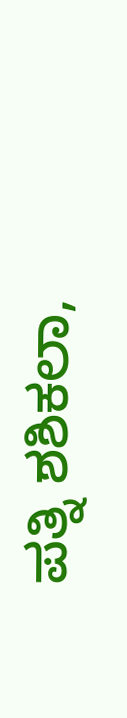ಪತ್ನಿ ಶಶಿಕಲಾ,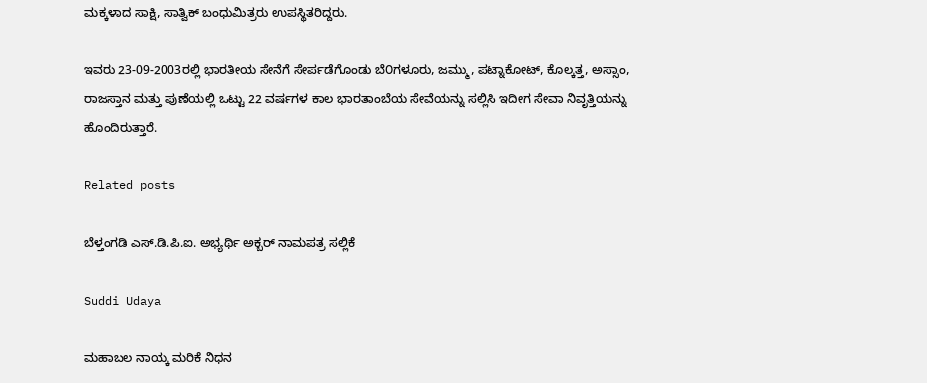ಮಕ್ಕಳಾದ ಸಾಕ್ಷಿ, ಸಾತ್ವಿಕ್ ಬಂಧುಮಿತ್ರರು ಉಪಸ್ಥಿತರಿದ್ದರು.

ಇವರು 23-09-2003ರಲ್ಲಿ ಭಾರತೀಯ ಸೇನೆಗೆ ಸೇರ್ಪಡೆಗೊಂಡು ಬೆ೦ಗಳೂರು, ಜಮ್ಮು, ಪಟ್ನಾಕೋಟ್, ಕೊಲ್ಕತ್ತ, ಅಸ್ಸಾಂ, ರಾಜಸ್ತಾನ ಮತ್ತು ಪುಣೆಯಲ್ಲಿ ಒಟ್ಟು 22 ವರ್ಷಗಳ ಕಾಲ ಭಾರತಾಂಬೆಯ ಸೇವೆಯನ್ನು ಸಲ್ಲಿಸಿ ಇದೀಗ ಸೇವಾ ನಿವೃತ್ತಿಯನ್ನು ಹೊಂದಿರುತ್ತಾರೆ.

Related posts

ಬೆಳ್ತಂಗಡಿ ಎಸ್.ಡಿ.ಪಿ.ಐ. ಅಭ್ಯರ್ಥಿ ಅಕ್ಬರ್ ನಾಮಪತ್ರ ಸಲ್ಲಿಕೆ

Suddi Udaya

ಮಹಾಬಲ ನಾಯ್ಕ ಮರಿಕೆ ನಿಧನ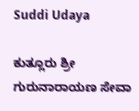Suddi Udaya

ಕುತ್ಲೂರು ಶ್ರೀ ಗುರುನಾರಾಯಣ ಸೇವಾ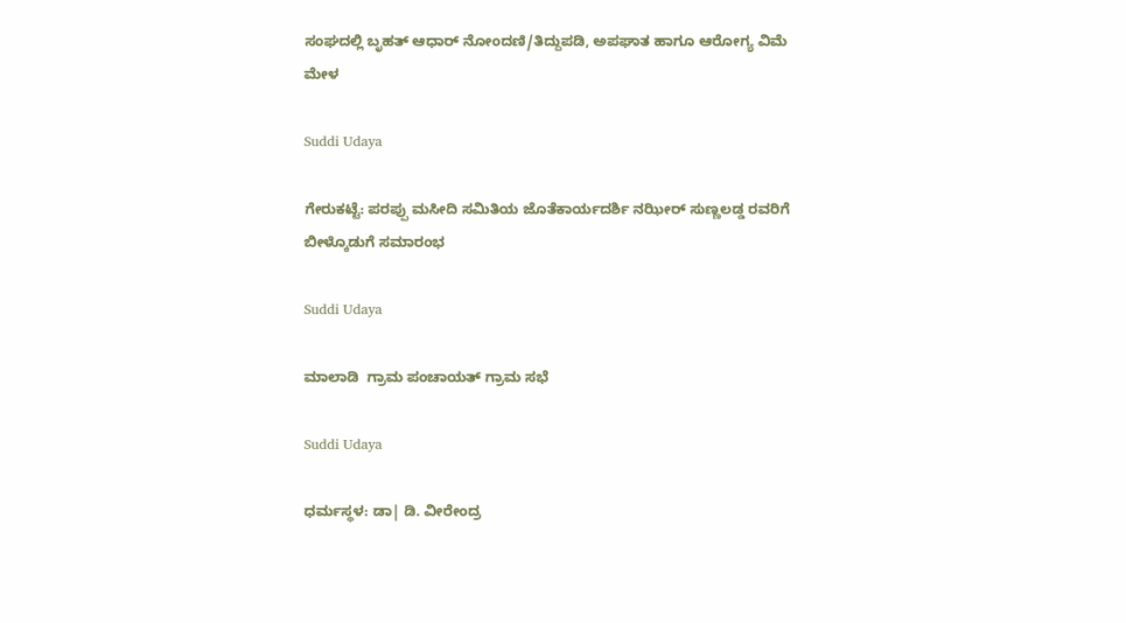ಸಂಘದಲ್ಲಿ ಬೃಹತ್ ಆಧಾರ್ ನೋಂದಣಿ/ತಿದ್ದುಪಡಿ, ಅಪಘಾತ ಹಾಗೂ ಆರೋಗ್ಯ ವಿಮೆ ಮೇಳ

Suddi Udaya

ಗೇರುಕಟ್ಟೆ: ಪರಪ್ಪು ಮಸೀದಿ ಸಮಿತಿಯ ಜೊತೆಕಾರ್ಯದರ್ಶಿ ನಝೀರ್ ಸುಣ್ಣಲಡ್ಡ ರವರಿಗೆ ಬೀಳ್ಕೊಡುಗೆ ಸಮಾರಂಭ

Suddi Udaya

ಮಾಲಾಡಿ  ಗ್ರಾಮ ಪಂಚಾಯತ್ ಗ್ರಾಮ ಸಭೆ

Suddi Udaya

ಧರ್ಮಸ್ಥಳ: ಡಾ| ಡಿ. ವೀರೇಂದ್ರ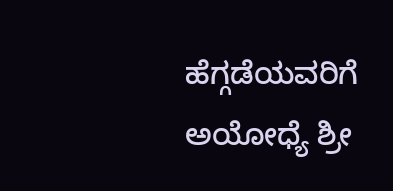ಹೆಗ್ಗಡೆಯವರಿಗೆ ಅಯೋಧ್ಯೆ ಶ್ರೀ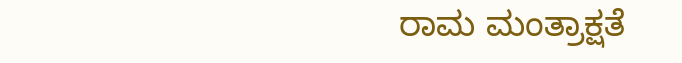ರಾಮ ಮಂತ್ರಾಕ್ಷತೆ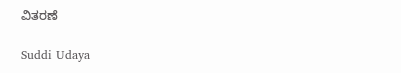ವಿತರಣೆ

Suddi Udaya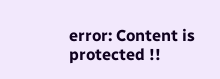error: Content is protected !!